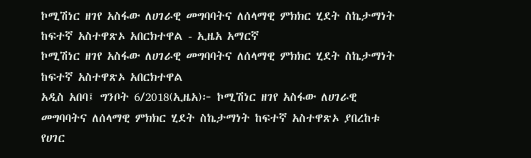ኮሚሽነር ዘገየ አስፋው ለሀገራዊ መግባባትና ለሰላማዊ ምክክር ሂደት ስኬታማነት ከፍተኛ አስተዋጽኦ አበርክተዋል - ኢዜአ አማርኛ
ኮሚሽነር ዘገየ አስፋው ለሀገራዊ መግባባትና ለሰላማዊ ምክክር ሂደት ስኬታማነት ከፍተኛ አስተዋጽኦ አበርክተዋል
አዲስ አበባ፤ ግንቦት 6/2018(ኢዜአ)፦ ኮሚሽነር ዘገየ አስፋው ለሀገራዊ መግባባትና ለሰላማዊ ምክክር ሂደት ስኬታማነት ከፍተኛ አስተዋጽኦ ያበረከቱ የሀገር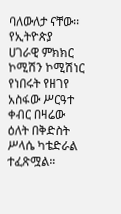ባለውለታ ናቸው፡፡
የኢትዮጵያ ሀገራዊ ምክክር ኮሚሽን ኮሚሽነር የነበሩት የዘገየ አስፋው ሥርዓተ ቀብር በዛሬው ዕለት በቅድስት ሥላሴ ካቴድራል ተፈጽሟል።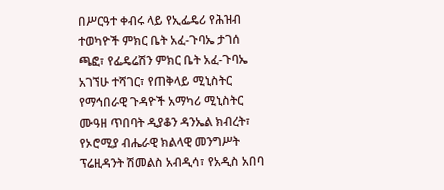በሥርዓተ ቀብሩ ላይ የኢፌዴሪ የሕዝብ ተወካዮች ምክር ቤት አፈ-ጉባኤ ታገሰ ጫፎ፣ የፌዴሬሽን ምክር ቤት አፈ-ጉባኤ አገኘሁ ተሻገር፣ የጠቅላይ ሚኒስትር የማኅበራዊ ጉዳዮች አማካሪ ሚኒስትር ሙዓዘ ጥበባት ዲያቆን ዳንኤል ክብረት፣ የኦሮሚያ ብሔራዊ ክልላዊ መንግሥት ፕሬዚዳንት ሽመልስ አብዲሳ፣ የአዲስ አበባ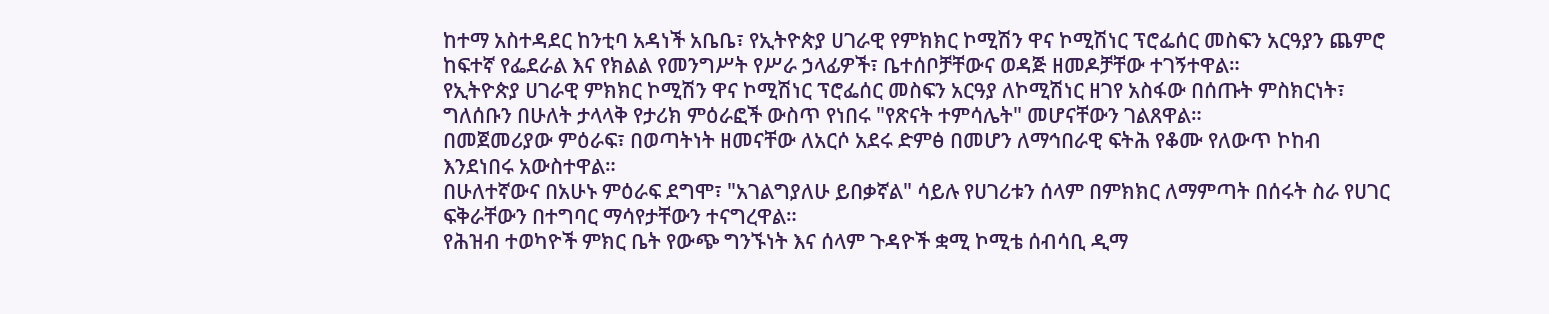ከተማ አስተዳደር ከንቲባ አዳነች አቤቤ፣ የኢትዮጵያ ሀገራዊ የምክክር ኮሚሽን ዋና ኮሚሽነር ፕሮፌሰር መስፍን አርዓያን ጨምሮ ከፍተኛ የፌደራል እና የክልል የመንግሥት የሥራ ኃላፊዎች፣ ቤተሰቦቻቸውና ወዳጅ ዘመዶቻቸው ተገኝተዋል።
የኢትዮጵያ ሀገራዊ ምክክር ኮሚሽን ዋና ኮሚሽነር ፕሮፌሰር መስፍን አርዓያ ለኮሚሽነር ዘገየ አስፋው በሰጡት ምስክርነት፣ ግለሰቡን በሁለት ታላላቅ የታሪክ ምዕራፎች ውስጥ የነበሩ "የጽናት ተምሳሌት" መሆናቸውን ገልጸዋል።
በመጀመሪያው ምዕራፍ፣ በወጣትነት ዘመናቸው ለአርሶ አደሩ ድምፅ በመሆን ለማኅበራዊ ፍትሕ የቆሙ የለውጥ ኮከብ እንደነበሩ አውስተዋል።
በሁለተኛውና በአሁኑ ምዕራፍ ደግሞ፣ "አገልግያለሁ ይበቃኛል" ሳይሉ የሀገሪቱን ሰላም በምክክር ለማምጣት በሰሩት ስራ የሀገር ፍቅራቸውን በተግባር ማሳየታቸውን ተናግረዋል።
የሕዝብ ተወካዮች ምክር ቤት የውጭ ግንኙነት እና ሰላም ጉዳዮች ቋሚ ኮሚቴ ሰብሳቢ ዲማ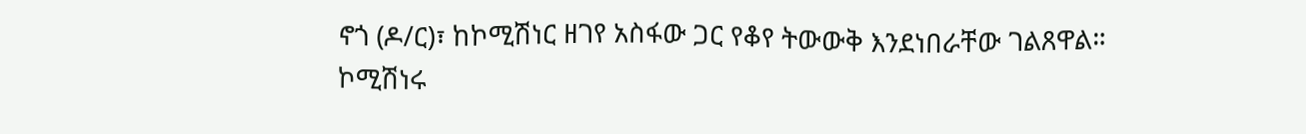ኖጎ (ዶ/ር)፣ ከኮሚሽነር ዘገየ አስፋው ጋር የቆየ ትውውቅ እንደነበራቸው ገልጸዋል።
ኮሚሽነሩ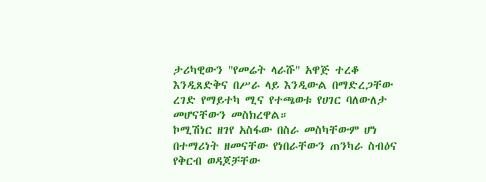ታሪካዊውን "የመሬት ላራሹ" አዋጅ ተረቆ እንዲጸድቅና በሥራ ላይ እንዲውል በማድረጋቸው ረገድ የማይተካ ሚና የተጫወቱ የሀገር ባለውለታ መሆናቸውን መስክረዋል።
ኮሚሽነር ዘገየ አስፋው በስራ መስካቸውም ሆነ በተማሪነት ዘመናቸው የነበራቸውን ጠንካራ ስብዕና የቅርብ ወዳጆቻቸው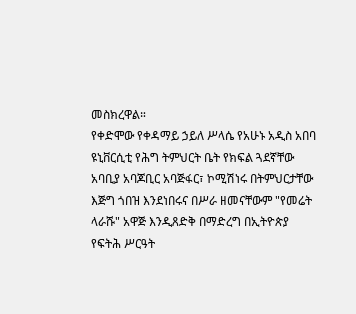መስክረዋል።
የቀድሞው የቀዳማይ ኃይለ ሥላሴ የአሁኑ አዲስ አበባ ዩኒቨርሲቲ የሕግ ትምህርት ቤት የክፍል ጓደኛቸው አባቢያ አባጆቢር አባጅፋር፣ ኮሚሽነሩ በትምህርታቸው እጅግ ጎበዝ እንደነበሩና በሥራ ዘመናቸውም "የመሬት ላራሹ" አዋጅ እንዲጸድቅ በማድረግ በኢትዮጵያ የፍትሕ ሥርዓት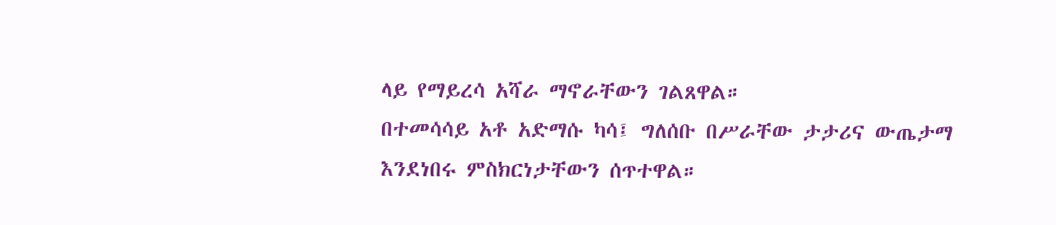ላይ የማይረሳ አሻራ ማኖራቸውን ገልጸዋል።
በተመሳሳይ አቶ አድማሱ ካሳ፤ ግለሰቡ በሥራቸው ታታሪና ውጤታማ እንደነበሩ ምስክርነታቸውን ሰጥተዋል።